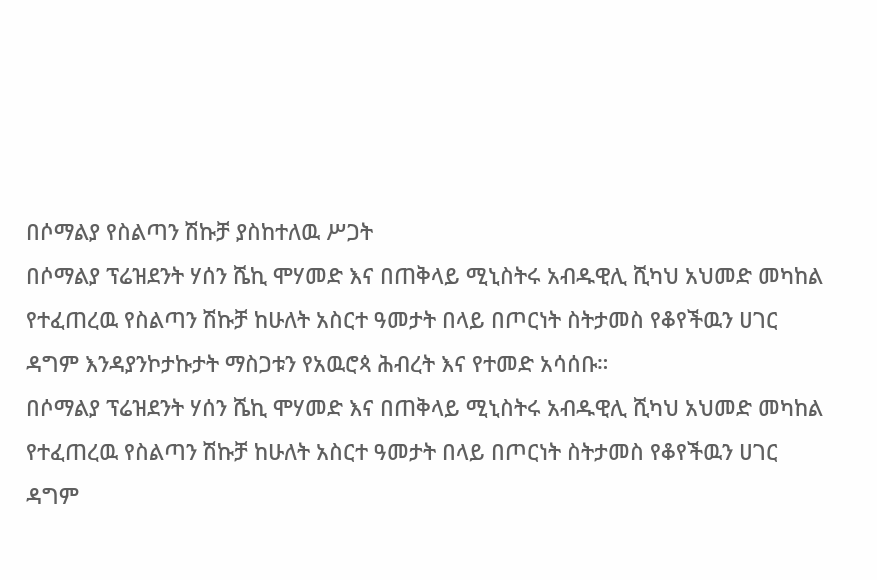በሶማልያ የስልጣን ሽኩቻ ያስከተለዉ ሥጋት
በሶማልያ ፕሬዝደንት ሃሰን ሼኪ ሞሃመድ እና በጠቅላይ ሚኒስትሩ አብዱዊሊ ሺካህ አህመድ መካከል የተፈጠረዉ የስልጣን ሽኩቻ ከሁለት አስርተ ዓመታት በላይ በጦርነት ስትታመስ የቆየችዉን ሀገር ዳግም እንዳያንኮታኩታት ማስጋቱን የአዉሮጳ ሕብረት እና የተመድ አሳሰቡ።
በሶማልያ ፕሬዝደንት ሃሰን ሼኪ ሞሃመድ እና በጠቅላይ ሚኒስትሩ አብዱዊሊ ሺካህ አህመድ መካከል የተፈጠረዉ የስልጣን ሽኩቻ ከሁለት አስርተ ዓመታት በላይ በጦርነት ስትታመስ የቆየችዉን ሀገር ዳግም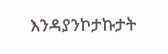እንዳያንኮታኩታት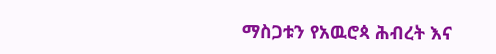ማስጋቱን የአዉሮጳ ሕብረት እና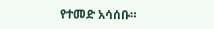የተመድ አሳሰቡ።